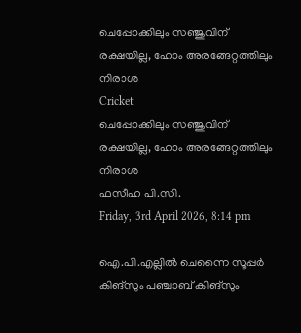ചെപ്പോക്കിലും സഞ്ജുവിന് രക്ഷയില്ല, ഹോം അരങ്ങേറ്റത്തിലും നിരാശ
Cricket
ചെപ്പോക്കിലും സഞ്ജുവിന് രക്ഷയില്ല, ഹോം അരങ്ങേറ്റത്തിലും നിരാശ
ഫസീഹ പി.സി.
Friday, 3rd April 2026, 8:14 pm

ഐ.പി.എല്ലില്‍ ചെന്നൈ സൂപ്പര്‍ കിങ്സും പഞ്ചാബ് കിങ്സും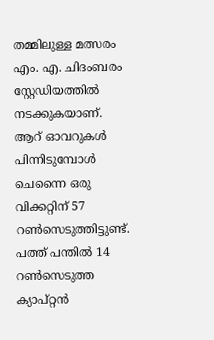തമ്മിലുള്ള മത്സരം എം. എ. ചിദംബരം സ്റ്റേഡിയത്തില്‍ നടക്കുകയാണ്. ആറ് ഓവറുകള്‍ പിന്നിടുമ്പോള്‍ ചെന്നൈ ഒരു വിക്കറ്റിന് 57 റണ്‍സെടുത്തിട്ടുണ്ട്. പത്ത് പന്തില്‍ 14 റണ്‍സെടുത്ത ക്യാപ്റ്റന്‍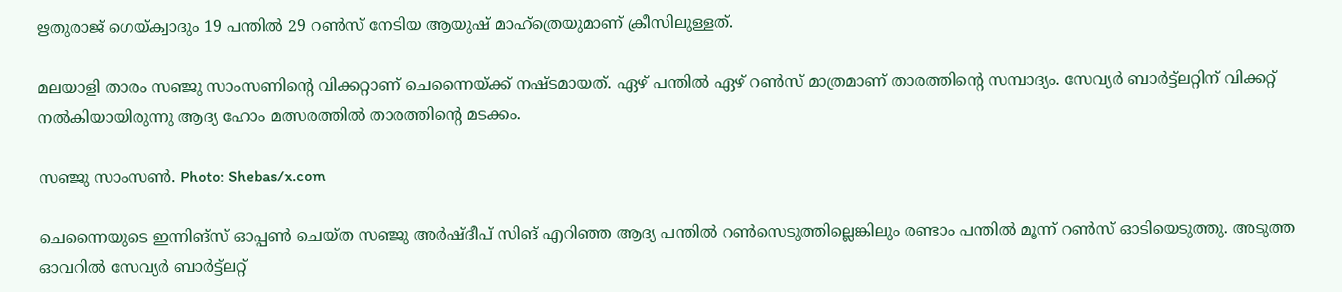ഋതുരാജ് ഗെയ്ക്വാദും 19 പന്തില്‍ 29 റണ്‍സ് നേടിയ ആയുഷ് മാഹ്‌ത്രെയുമാണ് ക്രീസിലുള്ളത്.

മലയാളി താരം സഞ്ജു സാംസണിന്റെ വിക്കറ്റാണ് ചെന്നൈയ്ക്ക് നഷ്ടമായത്. ഏഴ് പന്തില്‍ ഏഴ് റണ്‍സ് മാത്രമാണ് താരത്തിന്റെ സമ്പാദ്യം. സേവ്യര്‍ ബാര്‍ട്ട്‌ലറ്റിന് വിക്കറ്റ് നല്‍കിയായിരുന്നു ആദ്യ ഹോം മത്സരത്തില്‍ താരത്തിന്റെ മടക്കം.

സഞ്ജു സാംസൺ. Photo: Shebas/x.com

ചെന്നൈയുടെ ഇന്നിങ്സ് ഓപ്പണ്‍ ചെയ്ത സഞ്ജു അര്‍ഷ്ദീപ് സിങ് എറിഞ്ഞ ആദ്യ പന്തില്‍ റണ്‍സെടുത്തില്ലെങ്കിലും രണ്ടാം പന്തില്‍ മൂന്ന് റണ്‍സ് ഓടിയെടുത്തു. അടുത്ത ഓവറില്‍ സേവ്യര്‍ ബാര്‍ട്ട്‌ലറ്റ്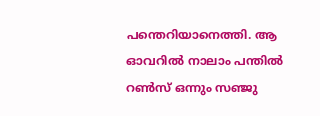പന്തെറിയാനെത്തി. ആ ഓവറില്‍ നാലാം പന്തില്‍ റണ്‍സ് ഒന്നും സഞ്ജു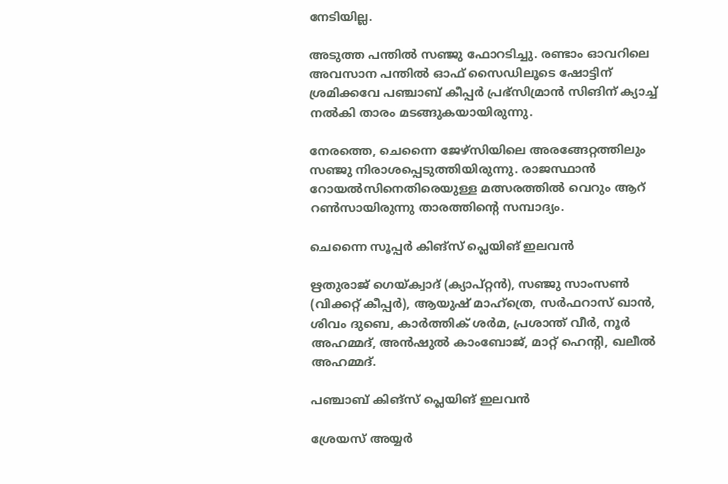നേടിയില്ല.

അടുത്ത പന്തില്‍ സഞ്ജു ഫോറടിച്ചു. രണ്ടാം ഓവറിലെ അവസാന പന്തില്‍ ഓഫ് സൈഡിലൂടെ ഷോട്ടിന് ശ്രമിക്കവേ പഞ്ചാബ് കീപ്പര്‍ പ്രഭ്‌സിമ്രാന്‍ സിങിന് ക്യാച്ച് നല്‍കി താരം മടങ്ങുകയായിരുന്നു.

നേരത്തെ, ചെന്നൈ ജേഴ്‌സിയിലെ അരങ്ങേറ്റത്തിലും സഞ്ജു നിരാശപ്പെടുത്തിയിരുന്നു. രാജസ്ഥാന്‍ റോയല്‍സിനെതിരെയുള്ള മത്സരത്തില്‍ വെറും ആറ് റണ്‍സായിരുന്നു താരത്തിന്റെ സമ്പാദ്യം.

ചെന്നൈ സൂപ്പര്‍ കിങ്സ് പ്ലെയിങ് ഇലവന്‍

ഋതുരാജ് ഗെയ്ക്വാദ് (ക്യാപ്റ്റന്‍), സഞ്ജു സാംസണ്‍ (വിക്കറ്റ് കീപ്പര്‍), ആയുഷ് മാഹ്‌ത്രെ, സര്‍ഫറാസ് ഖാന്‍, ശിവം ദുബെ, കാര്‍ത്തിക് ശര്‍മ, പ്രശാന്ത് വീര്‍, നൂര്‍ അഹമ്മദ്, അന്‍ഷുല്‍ കാംബോജ്, മാറ്റ് ഹെന്റി, ഖലീല്‍ അഹമ്മദ്.

പഞ്ചാബ് കിങ്സ് പ്ലെയിങ് ഇലവന്‍

ശ്രേയസ് അയ്യര്‍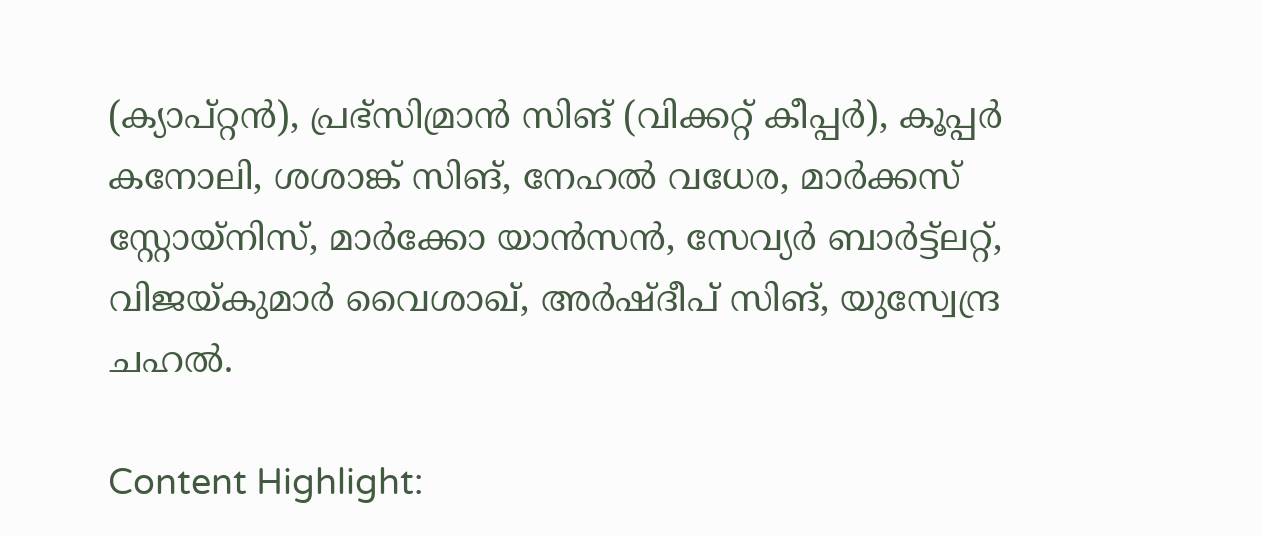(ക്യാപ്റ്റന്‍), പ്രഭ്‌സിമ്രാന്‍ സിങ് (വിക്കറ്റ് കീപ്പര്‍), കൂപ്പര്‍ കനോലി, ശശാങ്ക് സിങ്, നേഹല്‍ വധേര, മാര്‍ക്കസ് സ്റ്റോയ്നിസ്, മാര്‍ക്കോ യാന്‍സന്‍, സേവ്യര്‍ ബാര്‍ട്ട്‌ലറ്റ്, വിജയ്കുമാര്‍ വൈശാഖ്, അര്‍ഷ്ദീപ് സിങ്, യുസ്വേന്ദ്ര ചഹല്‍.

Content Highlight: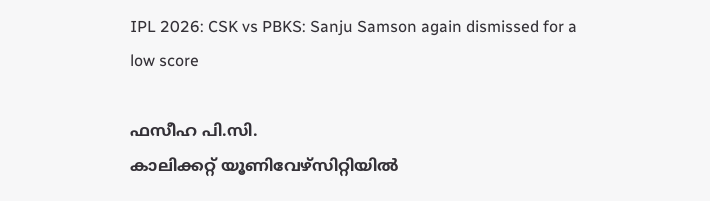IPL 2026: CSK vs PBKS: Sanju Samson again dismissed for a low score

ഫസീഹ പി.സി.
കാലിക്കറ്റ് യൂണിവേഴ്‌സിറ്റിയില്‍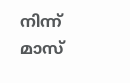നിന്ന് മാസ്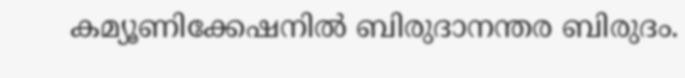കമ്യൂണിക്കേഷനില്‍ ബിരുദാനന്തര ബിരുദം.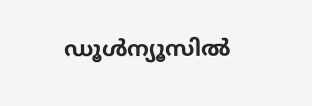ഡൂള്‍ന്യൂസില്‍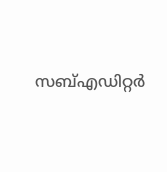സബ്എഡിറ്റര്‍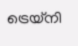ട്രെയ്‌നി